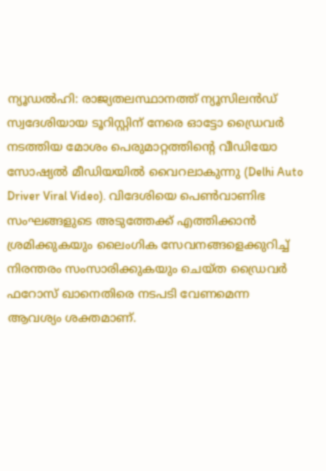ന്യൂഡൽഹി: രാജ്യതലസ്ഥാനത്ത് ന്യൂസിലൻഡ് സ്വദേശിയായ ടൂറിസ്റ്റിന് നേരെ ഓട്ടോ ഡ്രൈവർ നടത്തിയ മോശം പെരുമാറ്റത്തിന്റെ വീഡിയോ സോഷ്യൽ മീഡിയയിൽ വൈറലാകുന്നു (Delhi Auto Driver Viral Video). വിദേശിയെ പെൺവാണിഭ സംഘങ്ങളുടെ അടുത്തേക്ക് എത്തിക്കാൻ ശ്രമിക്കുകയും ലൈംഗിക സേവനങ്ങളെക്കുറിച്ച് നിരന്തരം സംസാരിക്കുകയും ചെയ്ത ഡ്രൈവർ ഫറോസ് ഖാനെതിരെ നടപടി വേണമെന്ന ആവശ്യം ശക്തമാണ്.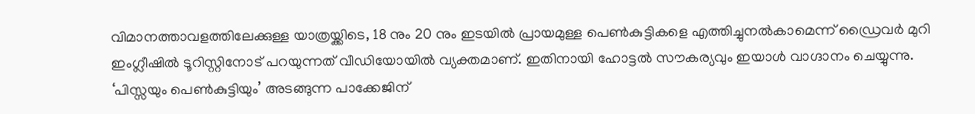വിമാനത്താവളത്തിലേക്കുള്ള യാത്രയ്ക്കിടെ, 18 നും 20 നും ഇടയിൽ പ്രായമുള്ള പെൺകുട്ടികളെ എത്തിച്ചുനൽകാമെന്ന് ഡ്രൈവർ മുറി ഇംഗ്ലീഷിൽ ടൂറിസ്റ്റിനോട് പറയുന്നത് വീഡിയോയിൽ വ്യക്തമാണ്. ഇതിനായി ഹോട്ടൽ സൗകര്യവും ഇയാൾ വാഗ്ദാനം ചെയ്യുന്നു.
‘പിസ്സയും പെൺകുട്ടിയും’ അടങ്ങുന്ന പാക്കേജിന്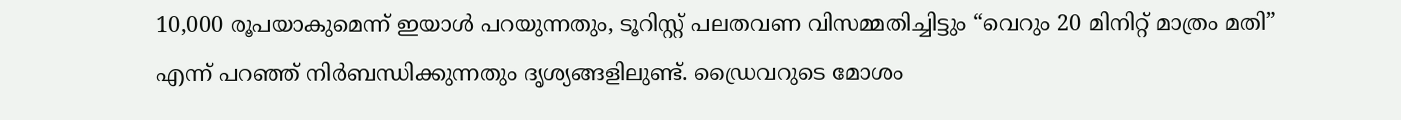10,000 രൂപയാകുമെന്ന് ഇയാൾ പറയുന്നതും, ടൂറിസ്റ്റ് പലതവണ വിസമ്മതിച്ചിട്ടും “വെറും 20 മിനിറ്റ് മാത്രം മതി” എന്ന് പറഞ്ഞ് നിർബന്ധിക്കുന്നതും ദൃശ്യങ്ങളിലുണ്ട്. ഡ്രൈവറുടെ മോശം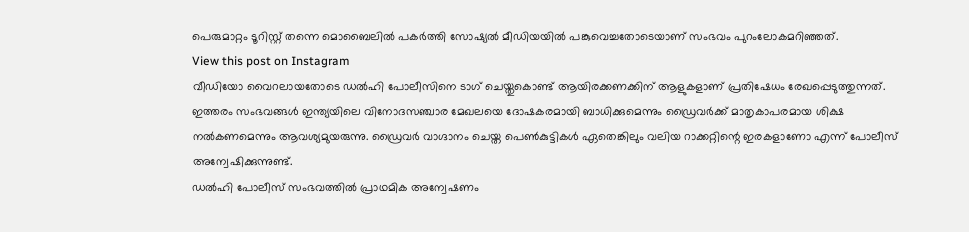പെരുമാറ്റം ടൂറിസ്റ്റ് തന്നെ മൊബൈലിൽ പകർത്തി സോഷ്യൽ മീഡിയയിൽ പങ്കുവെച്ചതോടെയാണ് സംഭവം പുറംലോകമറിഞ്ഞത്.
View this post on Instagram
വീഡിയോ വൈറലായതോടെ ഡൽഹി പോലീസിനെ ടാഗ് ചെയ്തുകൊണ്ട് ആയിരക്കണക്കിന് ആളുകളാണ് പ്രതിഷേധം രേഖപ്പെടുത്തുന്നത്. ഇത്തരം സംഭവങ്ങൾ ഇന്ത്യയിലെ വിനോദസഞ്ചാര മേഖലയെ ദോഷകരമായി ബാധിക്കുമെന്നും ഡ്രൈവർക്ക് മാതൃകാപരമായ ശിക്ഷ നൽകണമെന്നും ആവശ്യമുയരുന്നു. ഡ്രൈവർ വാഗ്ദാനം ചെയ്ത പെൺകുട്ടികൾ ഏതെങ്കിലും വലിയ റാക്കറ്റിന്റെ ഇരകളാണോ എന്ന് പോലീസ് അന്വേഷിക്കുന്നുണ്ട്.
ഡൽഹി പോലീസ് സംഭവത്തിൽ പ്രാഥമിക അന്വേഷണം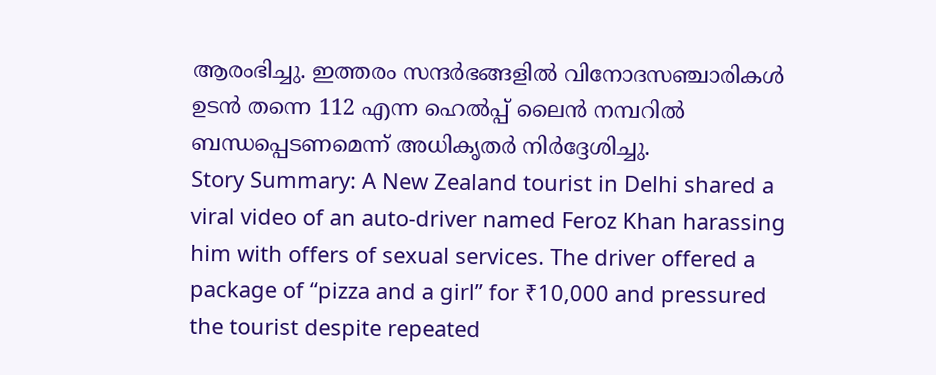ആരംഭിച്ചു. ഇത്തരം സന്ദർഭങ്ങളിൽ വിനോദസഞ്ചാരികൾ ഉടൻ തന്നെ 112 എന്ന ഹെൽപ്പ് ലൈൻ നമ്പറിൽ ബന്ധപ്പെടണമെന്ന് അധികൃതർ നിർദ്ദേശിച്ചു.
Story Summary: A New Zealand tourist in Delhi shared a viral video of an auto-driver named Feroz Khan harassing him with offers of sexual services. The driver offered a package of “pizza and a girl” for ₹10,000 and pressured the tourist despite repeated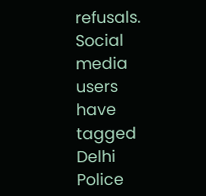refusals. Social media users have tagged Delhi Police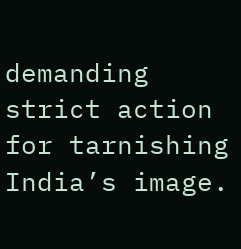demanding strict action for tarnishing India’s image.